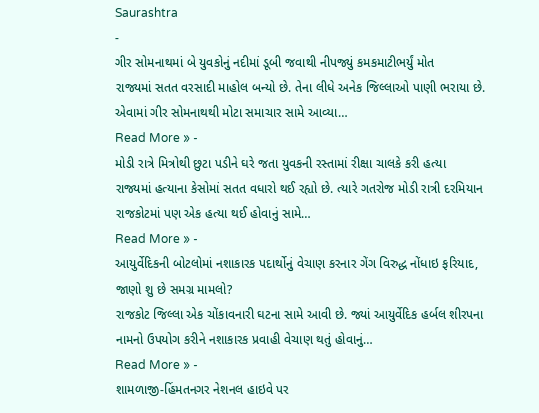Saurashtra
-
ગીર સોમનાથમાં બે યુવકોનું નદીમાં ડૂબી જવાથી નીપજ્યું કમકમાટીભર્યું મોત
રાજ્યમાં સતત વરસાદી માહોલ બન્યો છે. તેના લીધે અનેક જિલ્લાઓ પાણી ભરાયા છે. એવામાં ગીર સોમનાથથી મોટા સમાચાર સામે આવ્યા…
Read More » -
મોડી રાત્રે મિત્રોથી છુટા પડીને ઘરે જતા યુવકની રસ્તામાં રીક્ષા ચાલકે કરી હત્યા
રાજ્યમાં હત્યાના કેસોમાં સતત વધારો થઈ રહ્યો છે. ત્યારે ગતરોજ મોડી રાત્રી દરમિયાન રાજકોટમાં પણ એક હત્યા થઈ હોવાનું સામે…
Read More » -
આયુર્વેદિકની બોટલોમાં નશાકારક પદાર્થોનું વેચાણ કરનાર ગેંગ વિરુદ્ધ નોંધાઇ ફરિયાદ, જાણો શુ છે સમગ્ર મામલો?
રાજકોટ જિલ્લા એક ચોંકાવનારી ઘટના સામે આવી છે. જ્યાં આયુર્વેદિક હર્બલ શીરપના નામનો ઉપયોગ કરીને નશાકારક પ્રવાહી વેચાણ થતું હોવાનું…
Read More » -
શામળાજી-હિંમતનગર નેશનલ હાઇવે પર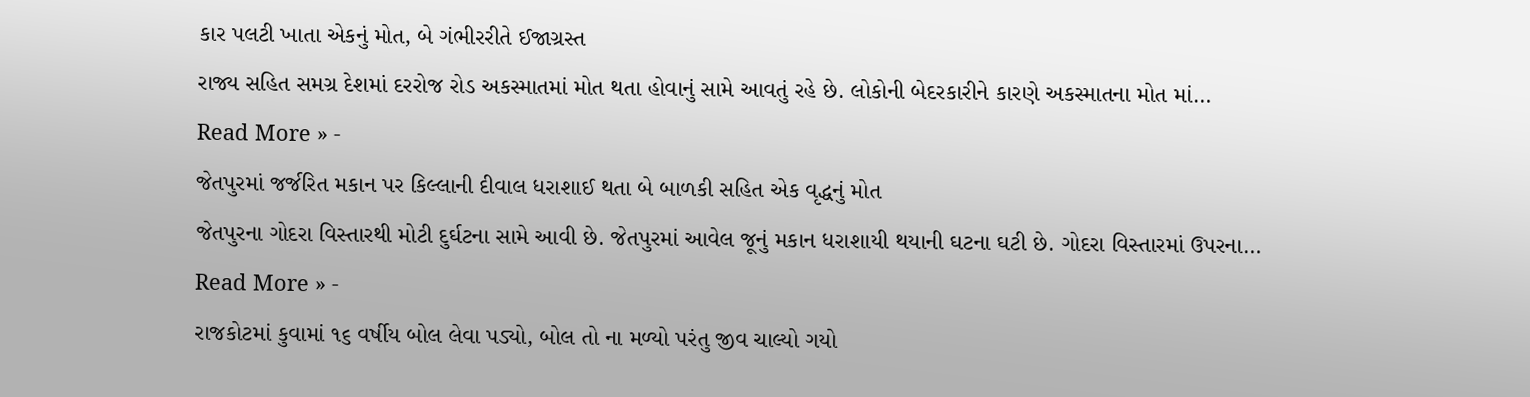કાર પલટી ખાતા એકનું મોત, બે ગંભીરરીતે ઈજાગ્રસ્ત
રાજ્ય સહિત સમગ્ર દેશમાં દરરોજ રોડ અકસ્માતમાં મોત થતા હોવાનું સામે આવતું રહે છે. લોકોની બેદરકારીને કારણે અકસ્માતના મોત માં…
Read More » -
જેતપુરમાં જર્જરિત મકાન પર કિલ્લાની દીવાલ ધરાશાઈ થતા બે બાળકી સહિત એક વૃદ્ધનું મોત
જેતપુરના ગોદરા વિસ્તારથી મોટી દુર્ઘટના સામે આવી છે. જેતપુરમાં આવેલ જૂનું મકાન ધરાશાયી થયાની ઘટના ઘટી છે. ગોદરા વિસ્તારમાં ઉપરના…
Read More » -
રાજકોટમાં કુવામાં ૧૬ વર્ષીય બોલ લેવા પડ્યો, બોલ તો ના મળ્યો પરંતુ જીવ ચાલ્યો ગયો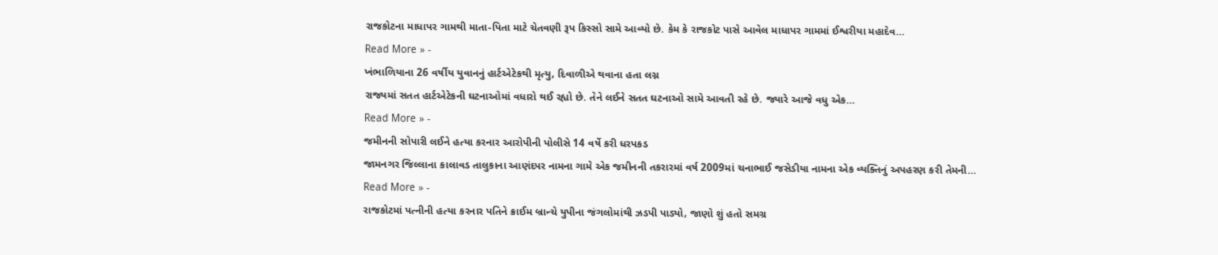રાજકોટના માધાપર ગામથી માતા-પિતા માટે ચેતવણી રૂપ કિસ્સો સામે આવ્યો છે. કેમ કે રાજકોટ પાસે આવેલ માધાપર ગામમાં ઈશ્વરીયા મહાદેવ…
Read More » -
ખંભાળિયાના 26 વર્ષીય યુવાનનું હાર્ટએટેકથી મૃત્યુ, દિવાળીએ થવાના હતા લગ્ન
રાજ્યમાં સતત હાર્ટએટેકની ઘટનાઓમાં વધારો થઈ રહ્યો છે. તેને લઈને સતત ઘટનાઓ સામે આવતી રહે છે. જ્યારે આજે વધુ એક…
Read More » -
જમીનની સોપારી લઈને હત્યા કરનાર આરોપીની પોલીસે 14 વર્ષે કરી ધરપકડ
જામનગર જિલ્લાના કાલાવડ તાલુકાના આણંદપર નામના ગામે એક જમીનની તકરારમાં વર્ષ 2009માં ચનાભાઈ જસેડીયા નામના એક વ્યક્તિનું અપહરણ કરી તેમની…
Read More » -
રાજકોટમાં પત્નીની હત્યા કરનાર પતિને ક્રાઈમ બ્રાન્ચે યુપીના જંગલોમાંથી ઝડપી પાડ્યો, જાણો શું હતો સમગ્ર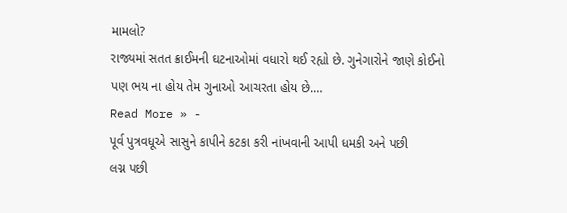મામલો?
રાજ્યમાં સતત ક્રાઈમની ઘટનાઓમાં વધારો થઈ રહ્યો છે. ગુનેગારોને જાણે કોઈનો પણ ભય ના હોય તેમ ગુનાઓ આચરતા હોય છે.…
Read More » -
પૂર્વ પુત્રવધૂએ સાસુને કાપીને કટકા કરી નાંખવાની આપી ધમકી અને પછી
લગ્ન પછી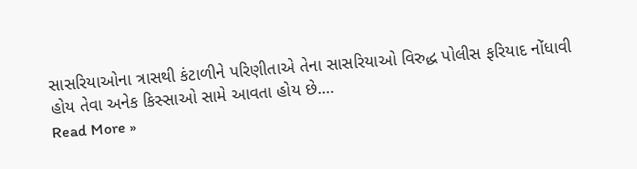સાસરિયાઓના ત્રાસથી કંટાળીને પરિણીતાએ તેના સાસરિયાઓ વિરુદ્ધ પોલીસ ફરિયાદ નોંધાવી હોય તેવા અનેક કિસ્સાઓ સામે આવતા હોય છે.…
Read More »